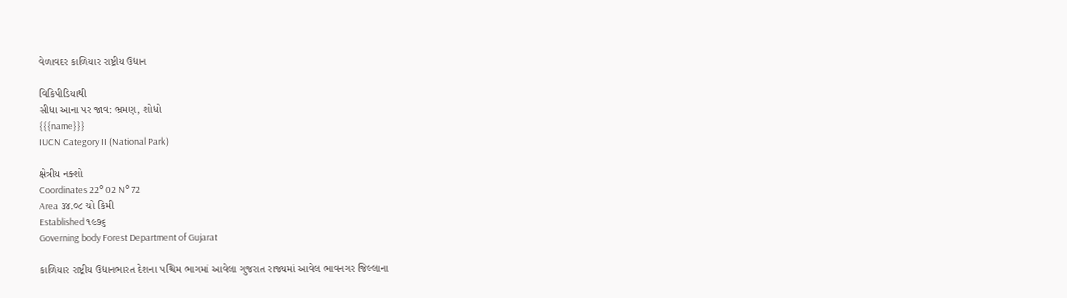વેળાવદર કાળિયાર રાષ્ટ્રીય ઉદ્યાન

વિકિપીડિયાથી
સીધા આના પર જાવ: ભ્રમણ, શોધો
{{{name}}}
IUCN Category II (National Park)

ક્ષેત્રીય નક્શો
Coordinates 22° 02 N° 72
Area ૩૪.૦૮ ચો કિમી
Established ૧૯૭૬
Governing body Forest Department of Gujarat

કાળિયાર રાષ્ટ્રીય ઉદ્યાનભારત દેશના પશ્ચિમ ભાગમાં આવેલા ગુજરાત રાજ્યમાં આવેલ ભાવનગર જિલ્લાના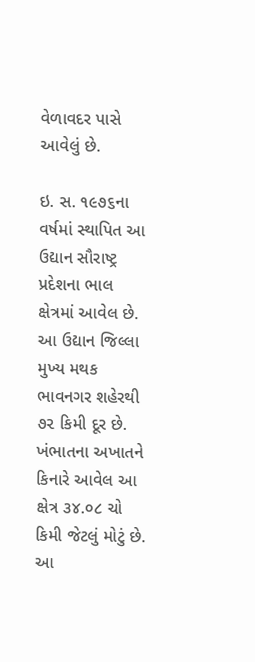વેળાવદર પાસે આવેલું છે.

ઇ. સ. ૧૯૭૬ના વર્ષમાં સ્થાપિત આ ઉદ્યાન સૌરાષ્ટ્ર પ્રદેશના ભાલ ક્ષેત્રમાં આવેલ છે. આ ઉદ્યાન જિલ્લા મુખ્ય મથક ભાવનગર શહેરથી ૭૨ કિમી દૂર છે. ખંભાતના અખાતને કિનારે આવેલ આ ક્ષેત્ર ૩૪.૦૮ ચો કિમી જેટલું મોટું છે. આ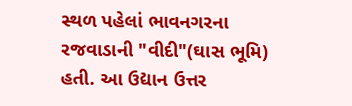સ્થળ પહેલાં ભાવનગરના રજવાડાની "વીદી"(ઘાસ ભૂમિ) હતી. આ ઉદ્યાન ઉત્તર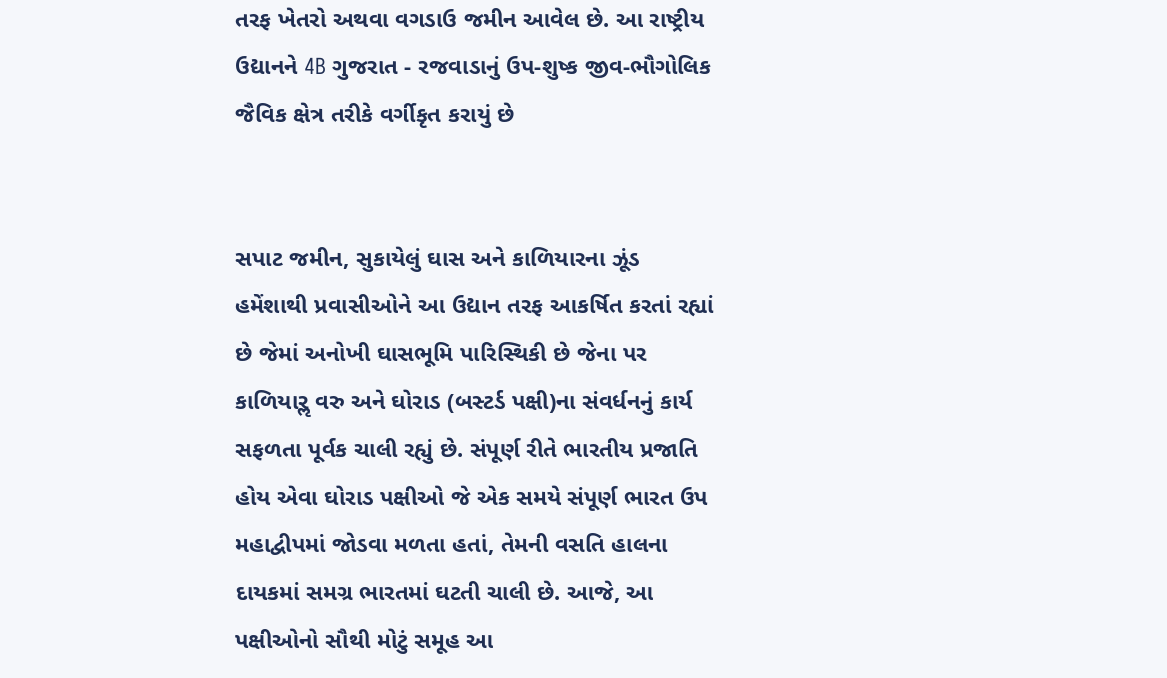તરફ ખેતરો અથવા વગડાઉ જમીન આવેલ છે. આ રાષ્ટ્રીય ઉદ્યાનને 4B ગુજરાત - રજવાડાનું ઉપ-શુષ્ક જીવ-ભૌગોલિક જૈવિક ક્ષેત્ર તરીકે વર્ગીકૃત કરાયું છે


સપાટ જમીન, સુકાયેલું ઘાસ અને કાળિયારના ઝૂંડ હમેંશાથી પ્રવાસીઓને આ ઉદ્યાન તરફ આકર્ષિત કરતાં રહ્યાં છે જેમાં અનોખી ઘાસભૂમિ પારિસ્થિકી છે જેના પર કાળિયારૢ વરુ અને ઘોરાડ (બસ્ટર્ડ પક્ષી)ના સંવર્ધનનું કાર્ય સફળતા પૂર્વક ચાલી રહ્યું છે. સંપૂર્ણ રીતે ભારતીય પ્રજાતિ હોય એવા ઘોરાડ પક્ષીઓ જે એક સમયે સંપૂર્ણ ભારત ઉપ મહાદ્વીપમાં જોડવા મળતા હતાં, તેમની વસતિ હાલના દાયકમાં સમગ્ર ભારતમાં ઘટતી ચાલી છે. આજે, આ પક્ષીઓનો સૌથી મોટું સમૂહ આ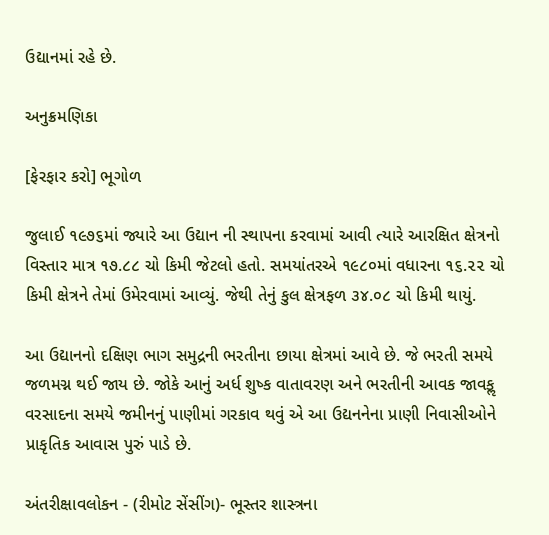ઉદ્યાનમાં રહે છે.

અનુક્રમણિકા

[ફેરફાર કરો] ભૂગોળ

જુલાઈ ૧૯૭૬માં જ્યારે આ ઉદ્યાન ની સ્થાપના કરવામાં આવી ત્યારે આરક્ષિત ક્ષેત્રનો વિસ્તાર માત્ર ૧૭.૮૮ ચો કિમી જેટલો હતો. સમયાંતરએ ૧૯૮૦માં વધારના ૧૬.૨૨ ચો કિમી ક્ષેત્રને તેમાં ઉમેરવામાં આવ્યું. જેથી તેનું કુલ ક્ષેત્રફળ ૩૪.૦૮ ચો કિમી થાયું.

આ ઉદ્યાનનો દક્ષિણ ભાગ સમુદ્રની ભરતીના છાયા ક્ષેત્રમાં આવે છે. જે ભરતી સમયે જળમગ્ન થઈ જાય છે. જોકે આનું અર્ધ શુષ્ક વાતાવરણ અને ભરતીની આવક જાવકૢ વરસાદના સમયે જમીનનું પાણીમાં ગરકાવ થવું એ આ ઉદ્યનનેના પ્રાણી નિવાસીઓને પ્રાકૃતિક આવાસ પુરું પાડે છે.

અંતરીક્ષાવલોકન - (રીમોટ સેંસીંગ)- ભૂસ્તર શાસ્ત્રના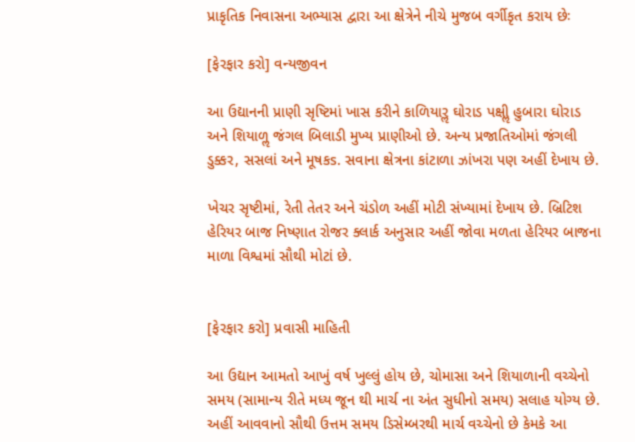પ્રાકૃતિક નિવાસના અભ્યાસ દ્વારા આ ક્ષેત્રેને નીચે મુજબ વર્ગીકૃત કરાય છેઃ

[ફેરફાર કરો] વન્યજીવન

આ ઉદ્યાનની પ્રાણી સૃષ્ટિમાં ખાસ કરીને કાળિયારૢ ઘોરાડ પક્ષીૢ હુબારા ઘોરાડ અને શિયાળૢ જંગલ બિલાડી મુખ્ય પ્રાણીઓ છે. અન્ય પ્રજાતિઓમાં જંગલી ડુક્કર, સસલાં અને મૂષકs. સવાના ક્ષેત્રના કાંટાળા ઝાંખરા પણ અહીં દેખાય છે.

ખેચર સૃષ્ટીમાં, રેતી તેતર અને ચંડોળ અહીં મોટી સંખ્યામાં દેખાય છે. બ્રિટિશ હેરિયર બાજ નિષ્ણાત રોજર ક્લાર્ક અનુસાર અહીં જોવા મળતા હેરિયર બાજના માળા વિશ્વમાં સૌથી મોટાં છે.


[ફેરફાર કરો] પ્રવાસી માહિતી

આ ઉદ્યાન આમતો આખું વર્ષ ખુલ્લું હોય છે, ચોમાસા અને શિયાળાની વચ્ચેનો સમય (સામાન્ય રીતે મધ્ય જૂન થી માર્ચ ના અંત સુધીનો સમય) સલાહ યોગ્ય છે. અહીં આવવાનો સૌથી ઉત્તમ સમય ડિસેમ્બરથી માર્ચ વચ્ચેનો છે કેમકે આ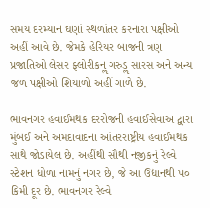સમય દરમ્યાન ઘણાં સ્થળાંતર કરનારા પક્ષીઓ અહીં આવે છે. જેમકે હેરિયર બાજની ત્રણ પ્રજાતિઓ લેસર ફ્લોરીકનૢ ગરુડૢ સારસ અને અન્ય જળ પક્ષીઓ શિયાળો અહીં ગાળે છે.

ભાવનગર હવાઈમથક દરરોજની હવાઈસેવાઅ દ્વારા મુંબઈ અને અમદાવાદના આંતરરાષ્ટ્રીય હવાઈમથક સાથે જોડાયેલ છે. અહીંથી સૌથી નજીકનું રેલ્વે સ્ટેશન ધોળા નામનું નગર છે, જે આ ઉદ્યાનથી ૫૦ કિમી દૂર છે. ભાવનગર રેલ્વે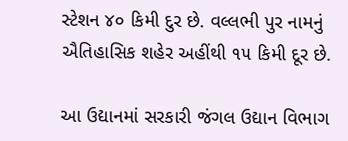સ્ટેશન ૪૦ કિમી દુર છે. વલ્લભી પુર નામનું ઐતિહાસિક શહેર અહીંથી ૧૫ કિમી દૂર છે.

આ ઉદ્યાનમાં સરકારી જંગલ ઉદ્યાન વિભાગ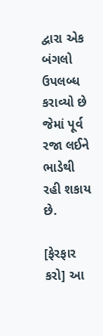દ્વારા એક બંગલો ઉપલબ્ધ કરાવ્યો છે જેમાં પૂર્વ રજા લઈને ભાડેથી રહી શકાય છે.

[ફેરફાર કરો] આ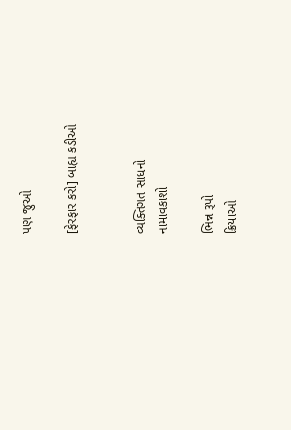પણ જુઓ

[ફેરફાર કરો] બાહ્ય કડીઓ


વ્યક્તિગત સાધનો
નામાવકાશો

ભિન્ન રૂપો
ક્રિયાઓ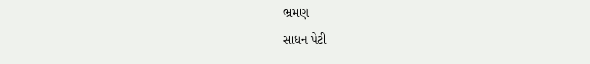ભ્રમણ
સાધન પેટી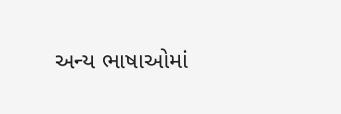અન્ય ભાષાઓમાં